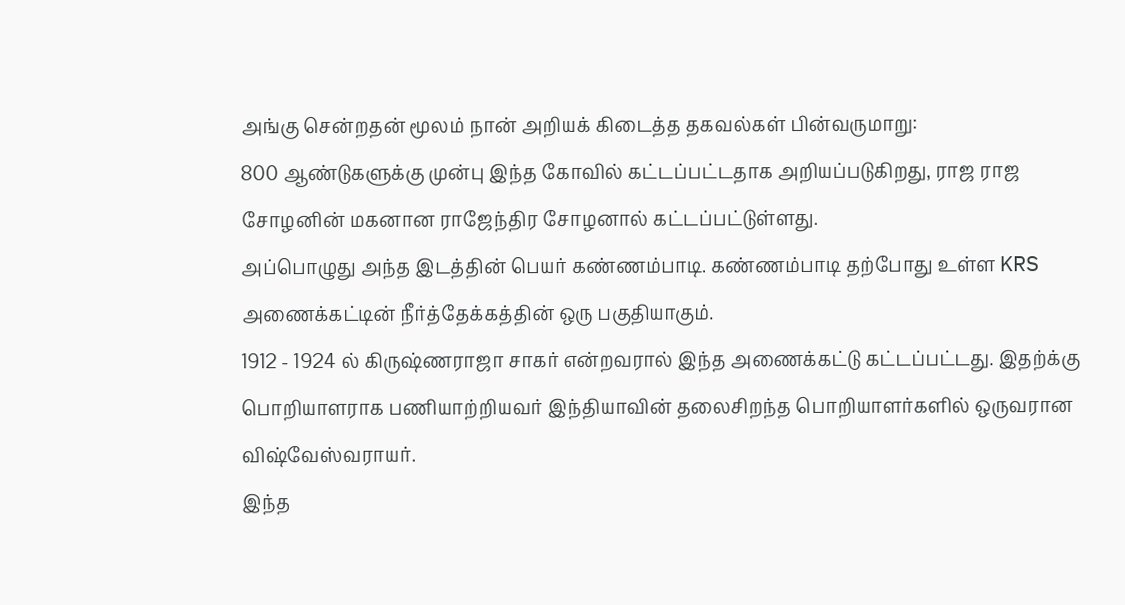அங்கு சென்றதன் மூலம் நான் அறியக் கிடைத்த தகவல்கள் பின்வருமாறு:
800 ஆண்டுகளுக்கு முன்பு இந்த கோவில் கட்டப்பட்டதாக அறியப்படுகிறது, ராஜ ராஜ சோழனின் மகனான ராஜேந்திர சோழனால் கட்டப்பட்டுள்ளது.
அப்பொழுது அந்த இடத்தின் பெயர் கண்ணம்பாடி. கண்ணம்பாடி தற்போது உள்ள KRS அணைக்கட்டின் நீர்த்தேக்கத்தின் ஒரு பகுதியாகும்.
1912 - 1924 ல் கிருஷ்ணராஜா சாகர் என்றவரால் இந்த அணைக்கட்டு கட்டப்பட்டது. இதற்க்கு பொறியாளராக பணியாற்றியவர் இந்தியாவின் தலைசிறந்த பொறியாளர்களில் ஒருவரான விஷ்வேஸ்வராயர்.
இந்த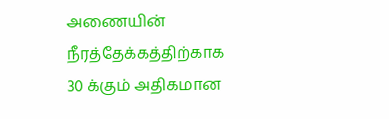அணையின் நீரத்தேக்கத்திற்காக 30 க்கும் அதிகமான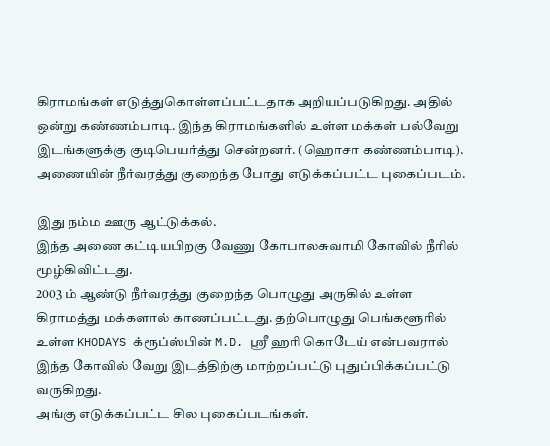கிராமங்கள் எடுத்துகொள்ளப்பட்டதாக அறியப்படுகிறது. அதில் ஒன்று கண்ணம்பாடி. இந்த கிராமங்களில் உள்ள மக்கள் பல்வேறு இடங்களுக்கு குடிபெயர்த்து சென்றனர். (ஹொசா கண்ணம்பாடி).
அணையின் நீர்வரத்து குறைந்த போது எடுக்கப்பட்ட புகைப்படம்.

இது நம்ம ஊரு ஆட்டுக்கல்.
இந்த அணை கட்டியபிறகு வேணு கோபாலசுவாமி கோவில் நீரில் மூழ்கிவிட்டது.
2003 ம் ஆண்டு நீர்வரத்து குறைந்த பொழுது அருகில் உள்ள கிராமத்து மக்களால் காணப்பட்டது. தற்பொழுது பெங்களூரில் உள்ள KHODAYS க்ரூப்ஸ்பின் M.D. ஸ்ரீ ஹரி கொடேய் என்பவரால் இந்த கோவில் வேறு இடத்திற்கு மாற்றப்பட்டு புதுப்பிக்கப்பட்டு வருகிறது.
அங்கு எடுக்கப்பட்ட சில புகைப்படங்கள்.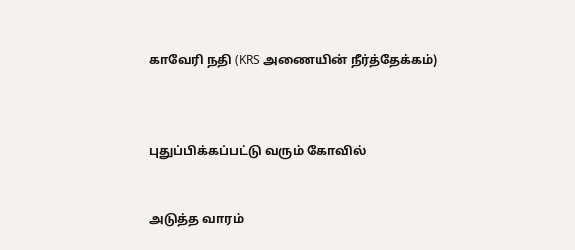காவேரி நதி (KRS அணையின் நீர்த்தேக்கம்)



புதுப்பிக்கப்பட்டு வரும் கோவில்


அடுத்த வாரம்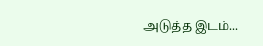அடுத்த இடம்...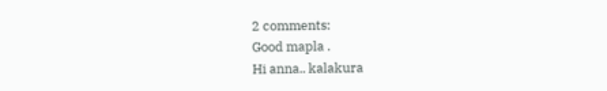2 comments:
Good mapla .
Hi anna.. kalakura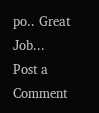po.. Great Job...
Post a Comment